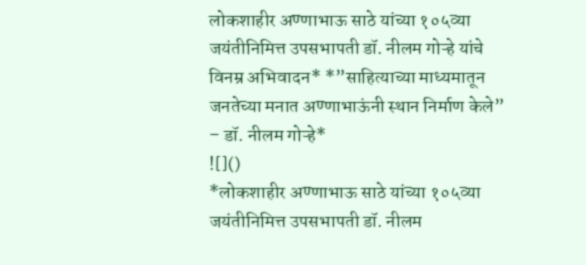लोकशाहीर अण्णाभाऊ साठे यांच्या १०५व्या जयंतीनिमित्त उपसभापती डॉ. नीलम गोऱ्हे यांचे विनम्र अभिवादन* *”साहित्याच्या माध्यमातून जनतेच्या मनात अण्णाभाऊंनी स्थान निर्माण केले” – डॉ. नीलम गोऱ्हे*
![]()
*लोकशाहीर अण्णाभाऊ साठे यांच्या १०५व्या जयंतीनिमित्त उपसभापती डॉ. नीलम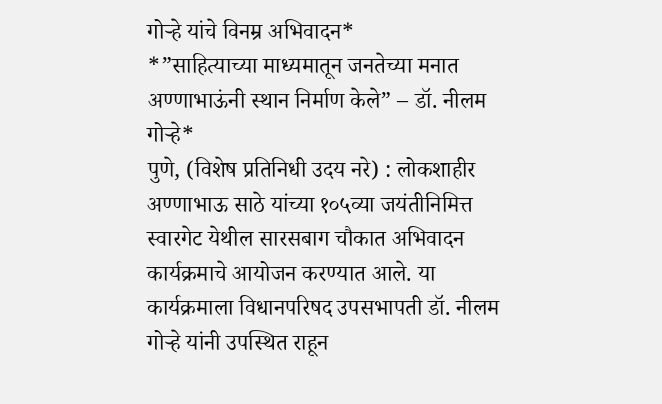गोऱ्हे यांचे विनम्र अभिवादन*
*”साहित्याच्या माध्यमातून जनतेच्या मनात अण्णाभाऊंनी स्थान निर्माण केले” – डॉ. नीलम गोऱ्हे*
पुणे, (विशेष प्रतिनिधी उदय नरे) : लोकशाहीर अण्णाभाऊ साठे यांच्या १०५व्या जयंतीनिमित्त स्वारगेट येथील सारसबाग चौकात अभिवादन कार्यक्रमाचे आयोजन करण्यात आले. या कार्यक्रमाला विधानपरिषद उपसभापती डॉ. नीलम गोऱ्हे यांनी उपस्थित राहून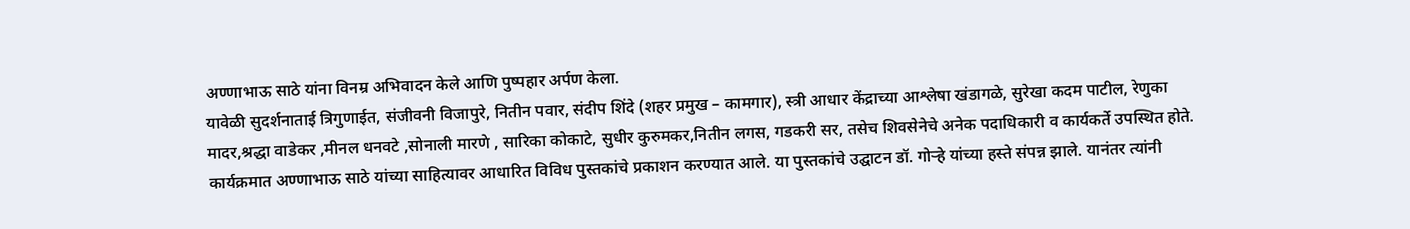अण्णाभाऊ साठे यांना विनम्र अभिवादन केले आणि पुष्पहार अर्पण केला.
यावेळी सुदर्शनाताई त्रिगुणाईत, संजीवनी विजापुरे, नितीन पवार, संदीप शिंदे (शहर प्रमुख – कामगार), स्त्री आधार केंद्राच्या आश्लेषा खंडागळे, सुरेखा कदम पाटील, रेणुका मादर,श्रद्धा वाडेकर ,मीनल धनवटे ,सोनाली मारणे , सारिका कोकाटे, सुधीर कुरुमकर,नितीन लगस, गडकरी सर, तसेच शिवसेनेचे अनेक पदाधिकारी व कार्यकर्ते उपस्थित होते.
कार्यक्रमात अण्णाभाऊ साठे यांच्या साहित्यावर आधारित विविध पुस्तकांचे प्रकाशन करण्यात आले. या पुस्तकांचे उद्घाटन डॉ. गोऱ्हे यांच्या हस्ते संपन्न झाले. यानंतर त्यांनी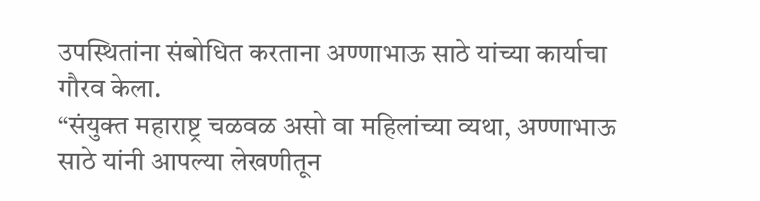उपस्थितांना संबोधित करताना अण्णाभाऊ साठे यांच्या कार्याचा गौरव केला.
“संयुक्त महाराष्ट्र चळवळ असो वा महिलांच्या व्यथा, अण्णाभाऊ साठे यांनी आपल्या लेखणीतून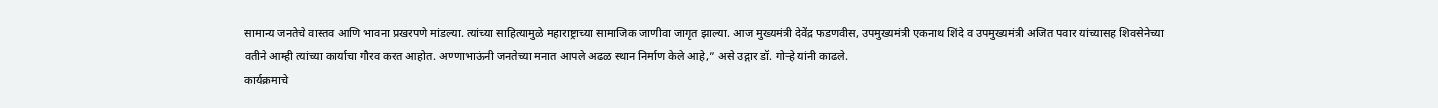सामान्य जनतेचे वास्तव आणि भावना प्रखरपणे मांडल्या. त्यांच्या साहित्यामुळे महाराष्ट्राच्या सामाजिक जाणीवा जागृत झाल्या. आज मुख्यमंत्री देवेंद्र फडणवीस, उपमुख्यमंत्री एकनाथ शिंदे व उपमुख्यमंत्री अजित पवार यांच्यासह शिवसेनेच्या वतीने आम्ही त्यांच्या कार्याचा गौरव करत आहोत. अण्णाभाऊंनी जनतेच्या मनात आपले अढळ स्थान निर्माण केले आहे,” असे उद्गार डॉ. गोऱ्हे यांनी काढले.
कार्यक्रमाचे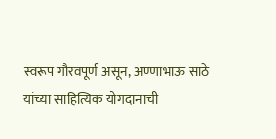स्वरूप गौरवपूर्ण असून, अण्णाभाऊ साठे यांच्या साहित्यिक योगदानाची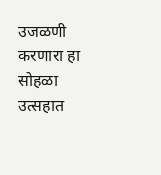उजळणी करणारा हा सोहळा उत्सहात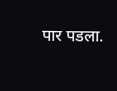पार पडला.